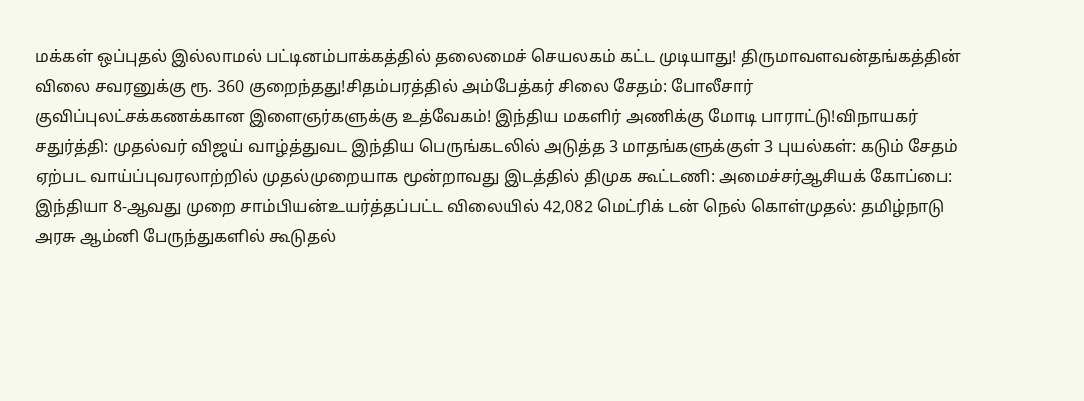மக்கள் ஒப்புதல் இல்லாமல் பட்டினம்பாக்கத்தில் தலைமைச் செயலகம் கட்ட முடியாது! திருமாவளவன்தங்கத்தின் விலை சவரனுக்கு ரூ. 360 குறைந்தது!சிதம்பரத்தில் அம்பேத்கர் சிலை சேதம்: போலீசார் குவிப்புலட்சக்கணக்கான இளைஞர்களுக்கு உத்வேகம்! இந்திய மகளிர் அணிக்கு மோடி பாராட்டு!விநாயகர் சதுர்த்தி: முதல்வர் விஜய் வாழ்த்துவட இந்திய பெருங்கடலில் அடுத்த 3 மாதங்களுக்குள் 3 புயல்கள்: கடும் சேதம் ஏற்பட வாய்ப்புவரலாற்றில் முதல்முறையாக மூன்றாவது இடத்தில் திமுக கூட்டணி: அமைச்சர்ஆசியக் கோப்பை: இந்தியா 8-ஆவது முறை சாம்பியன்உயர்த்தப்பட்ட விலையில் 42,082 மெட்ரிக் டன் நெல் கொள்முதல்: தமிழ்நாடு அரசு ஆம்னி பேருந்துகளில் கூடுதல்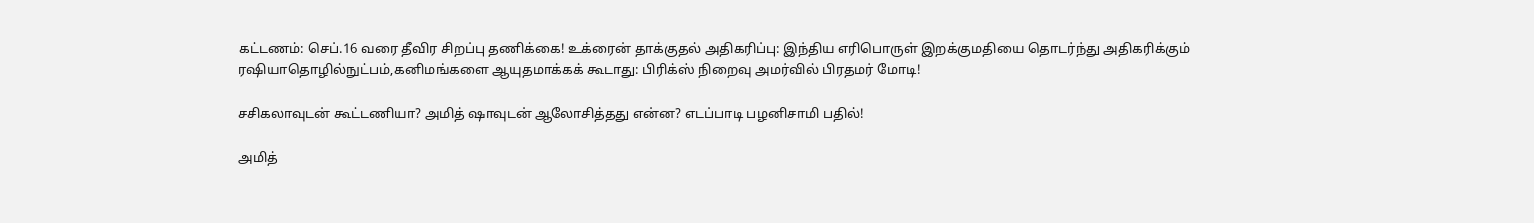கட்டணம்: செப்.16 வரை தீவிர சிறப்பு தணிக்கை! உக்ரைன் தாக்குதல் அதிகரிப்பு: இந்திய எரிபொருள் இறக்குமதியை தொடர்ந்து அதிகரிக்கும் ரஷியாதொழில்நுட்பம்,கனிமங்களை ஆயுதமாக்கக் கூடாது: பிரிக்ஸ் நிறைவு அமர்வில் பிரதமர் மோடி!

சசிகலாவுடன் கூட்டணியா? அமித் ஷாவுடன் ஆலோசித்தது என்ன? எடப்பாடி பழனிசாமி பதில்!

அமித்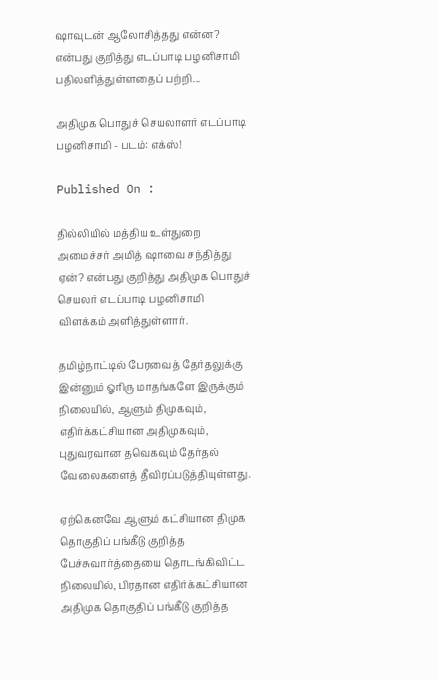ஷாவுடன் ஆலோசித்தது என்ன? என்பது குறித்து எடப்பாடி பழனிசாமி பதிலளித்துள்ளதைப் பற்றி...

அதிமுக பொதுச் செயலாளர் எடப்பாடி பழனிசாமி - படம்: எக்ஸ்!

Published On :

தில்லியில் மத்திய உள்துறை அமைச்சர் அமித் ஷாவை சந்தித்து ஏன்? என்பது குறித்து அதிமுக பொதுச் செயலர் எடப்பாடி பழனிசாமி விளக்கம் அளித்துள்ளார்.

தமிழ்நாட்டில் பேரவைத் தேர்தலுக்கு இன்னும் ஓரிரு மாதங்களே இருக்கும் நிலையில், ஆளும் திமுகவும், எதிர்க்கட்சியான அதிமுகவும், புதுவரவான தவெகவும் தேர்தல் வேலைகளைத் தீவிரப்படுத்தியுள்ளது.

ஏற்கெனவே ஆளும் கட்சியான திமுக தொகுதிப் பங்கீடு குறித்த பேச்சுவார்த்தையை தொடங்கிவிட்ட நிலையில், பிரதான எதிர்க்கட்சியான அதிமுக தொகுதிப் பங்கீடு குறித்த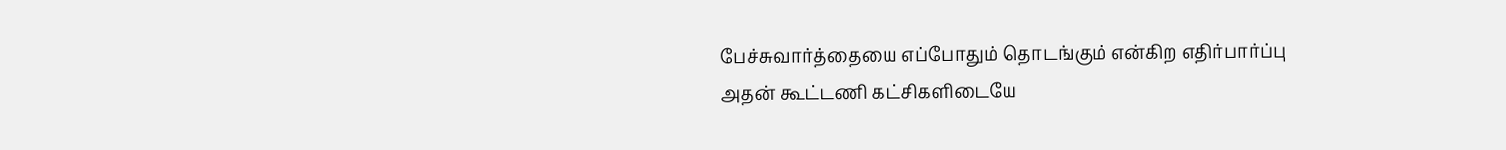பேச்சுவார்த்தையை எப்போதும் தொடங்கும் என்கிற எதிர்பார்ப்பு அதன் கூட்டணி கட்சிகளிடையே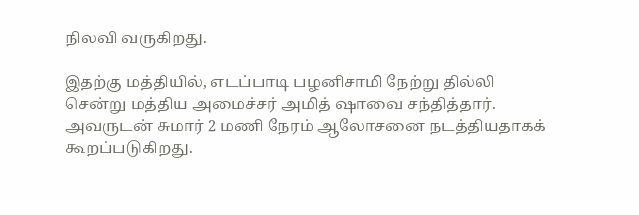நிலவி வருகிறது.

இதற்கு மத்தியில், எடப்பாடி பழனிசாமி நேற்று தில்லி சென்று மத்திய அமைச்சர் அமித் ஷாவை சந்தித்தார். அவருடன் சுமார் 2 மணி நேரம் ஆலோசனை நடத்தியதாகக் கூறப்படுகிறது.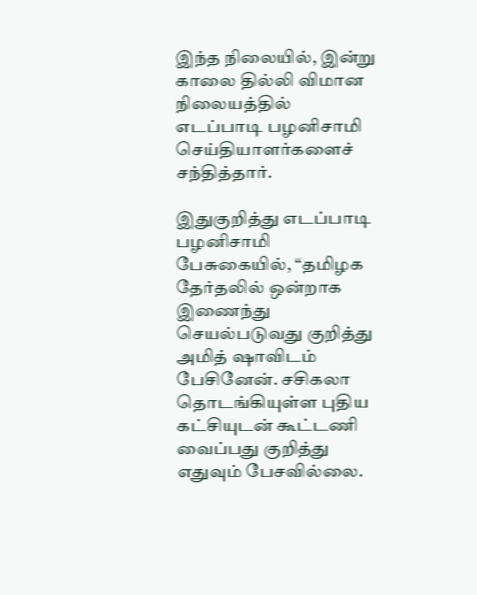இந்த நிலையில், இன்று காலை தில்லி விமான நிலையத்தில் எடப்பாடி பழனிசாமி செய்தியாளர்களைச் சந்தித்தார்.

இதுகுறித்து எடப்பாடி பழனிசாமி பேசுகையில், “தமிழக தேர்தலில் ஒன்றாக இணைந்து செயல்படுவது குறித்து அமித் ஷாவிடம் பேசினேன். சசிகலா தொடங்கியுள்ள புதிய கட்சியுடன் கூட்டணி வைப்பது குறித்து எதுவும் பேசவில்லை.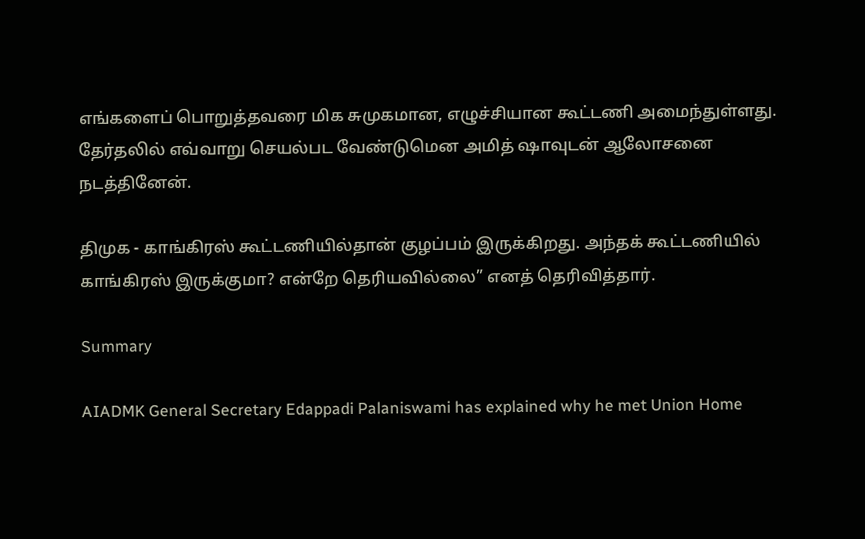எங்களைப் பொறுத்தவரை மிக சுமுகமான, எழுச்சியான கூட்டணி அமைந்துள்ளது. தேர்தலில் எவ்வாறு செயல்பட வேண்டுமென அமித் ஷாவுடன் ஆலோசனை நடத்தினேன்.

திமுக - காங்கிரஸ் கூட்டணியில்தான் குழப்பம் இருக்கிறது. அந்தக் கூட்டணியில் காங்கிரஸ் இருக்குமா? என்றே தெரியவில்லை” எனத் தெரிவித்தார்.

Summary

AIADMK General Secretary Edappadi Palaniswami has explained why he met Union Home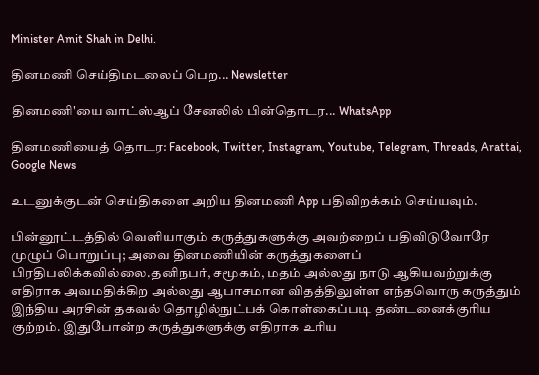Minister Amit Shah in Delhi.

தினமணி செய்திமடலைப் பெற... Newsletter

தினமணி'யை வாட்ஸ்ஆப் சேனலில் பின்தொடர... WhatsApp

தினமணியைத் தொடர: Facebook, Twitter, Instagram, Youtube, Telegram, Threads, Arattai, Google News

உடனுக்குடன் செய்திகளை அறிய தினமணி App பதிவிறக்கம் செய்யவும்.

பின்னூட்டத்தில் வெளியாகும் கருத்துகளுக்கு அவற்றைப் பதிவிடுவோரே முழுப் பொறுப்பு; அவை தினமணியின் கருத்துகளைப் பிரதிபலிக்கவில்லை.தனிநபர், சமூகம், மதம் அல்லது நாடு ஆகியவற்றுக்கு எதிராக அவமதிக்கிற அல்லது ஆபாசமான விதத்திலுள்ள எந்தவொரு கருத்தும் இந்திய அரசின் தகவல் தொழில்நுட்பக் கொள்கைப்படி தண்டனைக்குரிய குற்றம். இதுபோன்ற கருத்துகளுக்கு எதிராக உரிய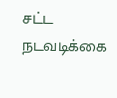சட்ட நடவடிக்கை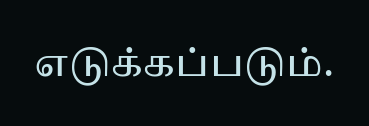எடுக்கப்படும்.